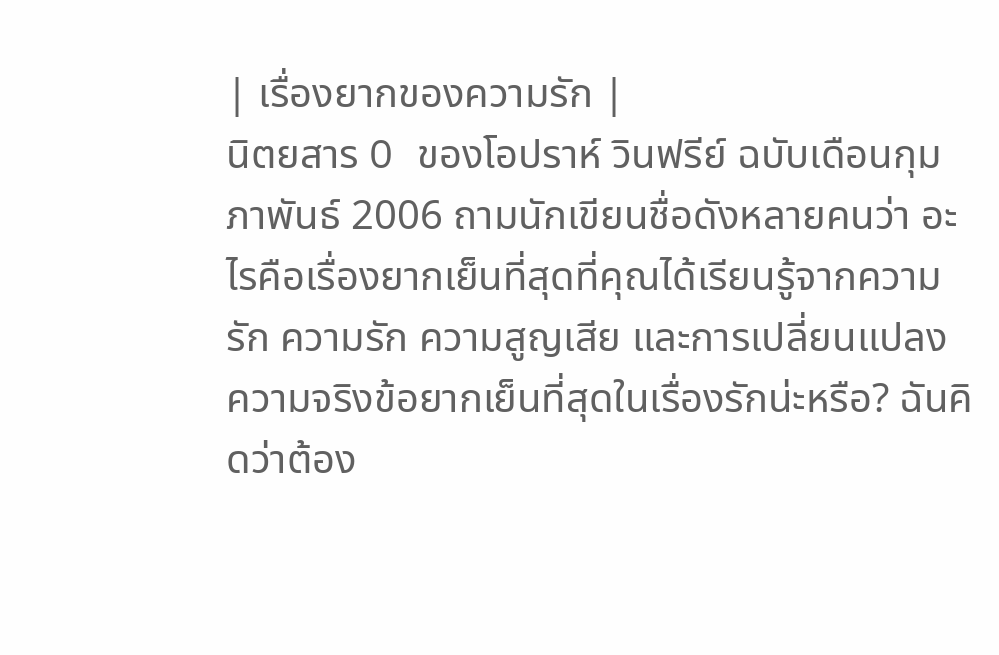| เรื่องยากของความรัก |
นิตยสาร O ของโอปราห์ วินฟรีย์ ฉบับเดือนกุมภาพันธ์ 2006 ถามนักเขียนชื่อดังหลายคนว่า อะไรคือเรื่องยากเย็นที่สุดที่คุณได้เรียนรู้จากความรัก ความรัก ความสูญเสีย และการเปลี่ยนแปลง
ความจริงข้อยากเย็นที่สุดในเรื่องรักน่ะหรือ? ฉันคิดว่าต้อง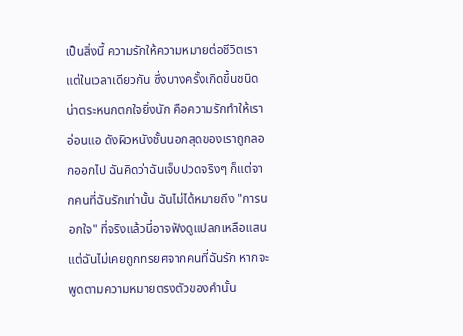เป็นสิ่งนี้ ความรักให้ความหมายต่อชีวิตเรา แต่ในเวลาเดียวกัน ซึ่งบางครั้งเกิดขึ้นชนิดน่าตระหนกตกใจยิ่งนัก คือความรักทำให้เราอ่อนแอ ดังผิวหนังชั้นนอกสุดของเราถูกลอกออกไป ฉันคิดว่าฉันเจ็บปวดจริงๆ ก็แต่จากคนที่ฉันรักเท่านั้น ฉันไม่ได้หมายถึง "การนอกใจ" ที่จริงแล้วนี่อาจฟังดูแปลกเหลือแสน แต่ฉันไม่เคยถูกทรยศจากคนที่ฉันรัก หากจะพูดตามความหมายตรงตัวของคำนั้น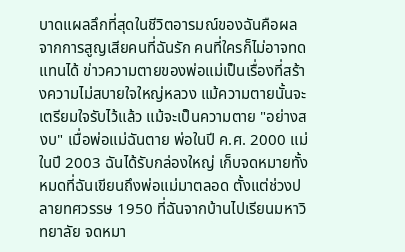บาดแผลลึกที่สุดในชีวิตอารมณ์ของฉันคือผลจากการสูญเสียคนที่ฉันรัก คนที่ใครก็ไม่อาจทดแทนได้ ข่าวความตายของพ่อแม่เป็นเรื่องที่สร้างความไม่สบายใจใหญ่หลวง แม้ความตายนั้นจะเตรียมใจรับไว้แล้ว แม้จะเป็นความตาย "อย่างสงบ" เมื่อพ่อแม่ฉันตาย พ่อในปี ค.ศ. 2000 แม่ในปี 2003 ฉันได้รับกล่องใหญ่ เก็บจดหมายทั้งหมดที่ฉันเขียนถึงพ่อแม่มาตลอด ตั้งแต่ช่วงปลายทศวรรษ 1950 ที่ฉันจากบ้านไปเรียนมหาวิทยาลัย จดหมา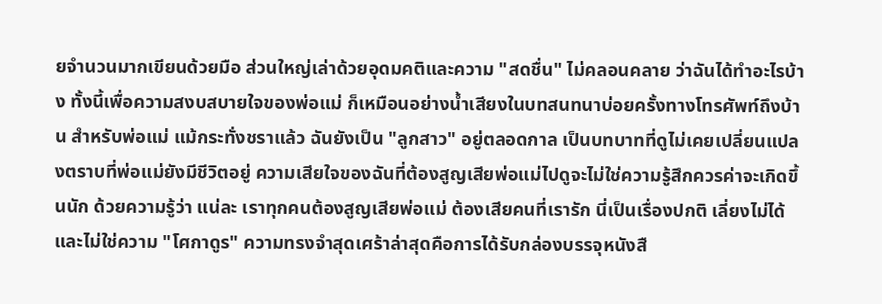ยจำนวนมากเขียนด้วยมือ ส่วนใหญ่เล่าด้วยอุดมคติและความ "สดชื่น" ไม่คลอนคลาย ว่าฉันได้ทำอะไรบ้าง ทั้งนี้เพื่อความสงบสบายใจของพ่อแม่ ก็เหมือนอย่างน้ำเสียงในบทสนทนาบ่อยครั้งทางโทรศัพท์ถึงบ้าน สำหรับพ่อแม่ แม้กระทั่งชราแล้ว ฉันยังเป็น "ลูกสาว" อยู่ตลอดกาล เป็นบทบาทที่ดูไม่เคยเปลี่ยนแปลงตราบที่พ่อแม่ยังมีชีวิตอยู่ ความเสียใจของฉันที่ต้องสูญเสียพ่อแม่ไปดูจะไม่ใช่ความรู้สึกควรค่าจะเกิดขึ้นนัก ด้วยความรู้ว่า แน่ละ เราทุกคนต้องสูญเสียพ่อแม่ ต้องเสียคนที่เรารัก นี่เป็นเรื่องปกติ เลี่ยงไม่ได้ และไม่ใช่ความ "โศกาดูร" ความทรงจำสุดเศร้าล่าสุดคือการได้รับกล่องบรรจุหนังสื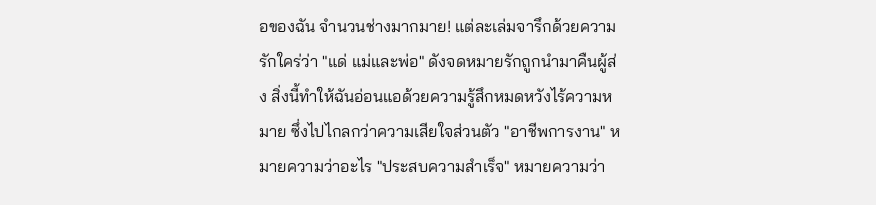อของฉัน จำนวนช่างมากมาย! แต่ละเล่มจารึกด้วยความรักใคร่ว่า "แด่ แม่และพ่อ" ดังจดหมายรักถูกนำมาคืนผู้ส่ง สิ่งนี้ทำให้ฉันอ่อนแอด้วยความรู้สึกหมดหวังไร้ความหมาย ซึ่งไปไกลกว่าความเสียใจส่วนตัว "อาชีพการงาน" หมายความว่าอะไร "ประสบความสำเร็จ" หมายความว่า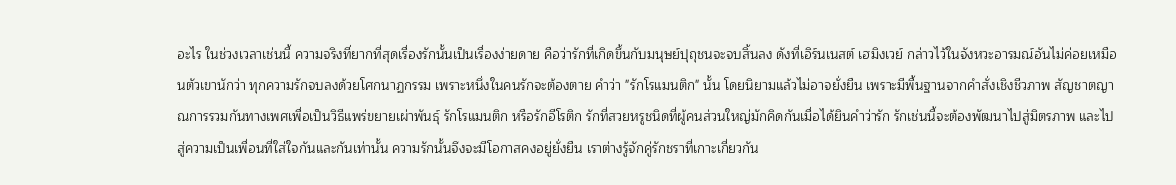อะไร ในช่วงเวลาเช่นนี้ ความจริงที่ยากที่สุดเรื่องรักนั้นเป็นเรื่องง่ายดาย คือว่ารักที่เกิดขึ้นกับมนุษย์ปุถุชนจะจบสิ้นลง ดังที่เอิร์นเนสต์ เฮมิงเวย์ กล่าวไว้ในจังหวะอารมณ์อันไม่ค่อยเหมือนตัวเขานักว่า ทุกความรักจบลงด้วยโศกนาฏกรรม เพราะหนึ่งในคนรักจะต้องตาย คำว่า "รักโรแมนติก" นั้น โดยนิยามแล้วไม่อาจยั่งยืน เพราะมีพื้นฐานจากคำสั่งเชิงชีวภาพ สัญชาตญาณการรวมกันทางเพศเพื่อเป็นวิธีแพร่ขยายเผ่าพันธุ์ รักโรแมนติก หรือรักอีโรติก รักที่สวยหรูชนิดที่ผู้คนส่วนใหญ่มักคิดกันเมื่อได้ยินคำว่ารัก รักเช่นนี้จะต้องพัฒนาไปสู่มิตรภาพ และไปสู่ความเป็นเพื่อนที่ใส่ใจกันและกันเท่านั้น ความรักนั้นจึงจะมีโอกาสคงอยู่ยั่งยืน เราต่างรู้จักคู่รักชราที่เกาะเกี่ยวกัน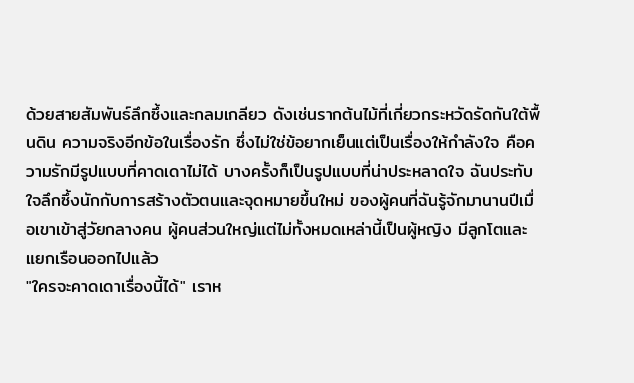ด้วยสายสัมพันธ์ลึกซึ้งและกลมเกลียว ดังเช่นรากต้นไม้ที่เกี่ยวกระหวัดรัดกันใต้พื้นดิน ความจริงอีกข้อในเรื่องรัก ซึ่งไม่ใช่ข้อยากเย็นแต่เป็นเรื่องให้กำลังใจ คือความรักมีรูปแบบที่คาดเดาไม่ได้ บางครั้งก็เป็นรูปแบบที่น่าประหลาดใจ ฉันประทับใจลึกซึ้งนักกับการสร้างตัวตนและจุดหมายขึ้นใหม่ ของผู้คนที่ฉันรู้จักมานานปีเมื่อเขาเข้าสู่วัยกลางคน ผู้คนส่วนใหญ่แต่ไม่ทั้งหมดเหล่านี้เป็นผู้หญิง มีลูกโตและแยกเรือนออกไปแล้ว
"ใครจะคาดเดาเรื่องนี้ได้" เราห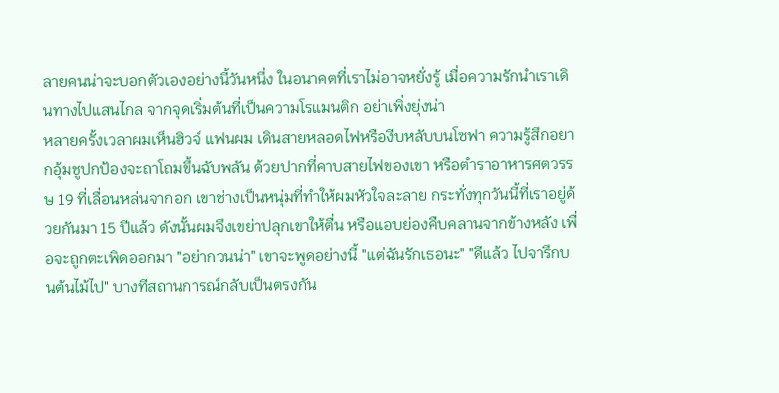ลายคนน่าจะบอกตัวเองอย่างนี้วันหนึ่ง ในอนาคตที่เราไม่อาจหยั่งรู้ เมื่อความรักนำเราเดินทางไปแสนไกล จากจุดเริ่มต้นที่เป็นความโรแมนติก อย่าเพิ่งยุ่งน่า
หลายครั้งเวลาผมเห็นฮิวจ์ แฟนผม เดินสายหลอดไฟหรืองีบหลับบนโซฟา ความรู้สึกอยากอุ้มชูปกป้องจะถาโถมขึ้นฉับพลัน ด้วยปากที่คาบสายไฟของเขา หรือตำราอาหารศตวรรษ 19 ที่เลื่อนหล่นจากอก เขาช่างเป็นหนุ่มที่ทำให้ผมหัวใจละลาย กระทั่งทุกวันนี้ที่เราอยู่ด้วยกันมา 15 ปีแล้ว ดังนั้นผมจึงเขย่าปลุกเขาให้ตื่น หรือแอบย่องคืบคลานจากข้างหลัง เพื่อจะถูกตะเพิดออกมา "อย่ากวนน่า" เขาจะพูดอย่างนี้ "แต่ฉันรักเธอนะ" "ดีแล้ว ไปจารึกบนต้นไม้ไป" บางทีสถานการณ์กลับเป็นตรงกัน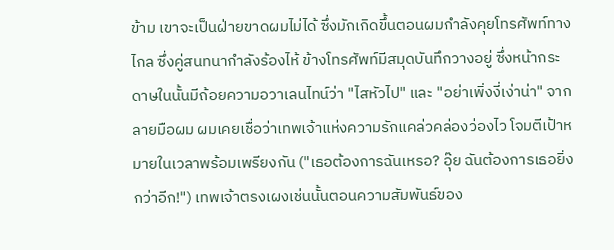ข้าม เขาจะเป็นฝ่ายขาดผมไม่ได้ ซึ่งมักเกิดขึ้นตอนผมกำลังคุยโทรศัพท์ทางไกล ซึ่งคู่สนทนากำลังร้องไห้ ข้างโทรศัพท์มีสมุดบันทึกวางอยู่ ซึ่งหน้ากระดาษในนั้นมีถ้อยความอวาเลนไทน์ว่า "ไสหัวไป" และ "อย่าเพิ่งงี่เง่าน่า" จากลายมือผม ผมเคยเชื่อว่าเทพเจ้าแห่งความรักแคล่วคล่องว่องไว โจมตีเป้าหมายในเวลาพร้อมเพรียงกัน ("เธอต้องการฉันเหรอ? อุ๊ย ฉันต้องการเธอยิ่งกว่าอีก!") เทพเจ้าตรงเผงเช่นนั้นตอนความสัมพันธ์ของ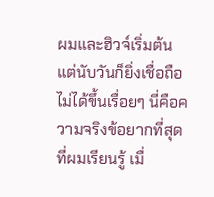ผมและฮิวจ์เริ่มต้น แต่นับวันก็ยิ่งเชื่อถือไม่ได้ขึ้นเรื่อยๆ นี่คือความจริงข้อยากที่สุดที่ผมเรียนรู้ เมื่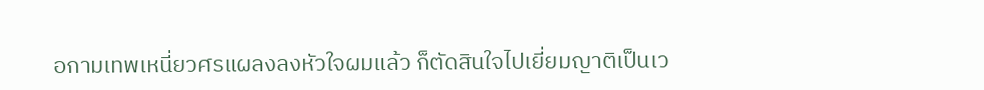อกามเทพเหนี่ยวศรแผลงลงหัวใจผมแล้ว ก็ตัดสินใจไปเยี่ยมญาติเป็นเว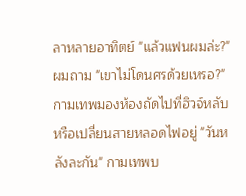ลาหลายอาทิตย์ "แล้วแฟนผมล่ะ?" ผมถาม "เขาไม่โดนศรด้วยเหรอ?" กามเทพมองห้องถัดไปที่ฮิวจ์หลับหรือเปลี่ยนสายหลอดไฟอยู่ "วันหลังละกัน" กามเทพบ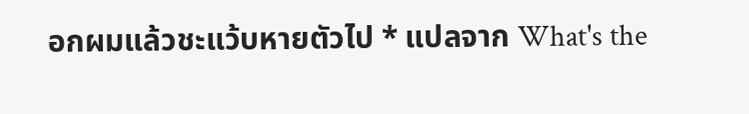อกผมแล้วชะแว้บหายตัวไป * แปลจาก What's the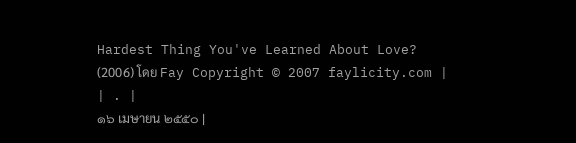Hardest Thing You've Learned About Love? (2006) โดย Fay Copyright © 2007 faylicity.com |
| . |
๑๖ เมษายน ๒๕๕๐ |